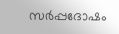സർപ്പദോഷം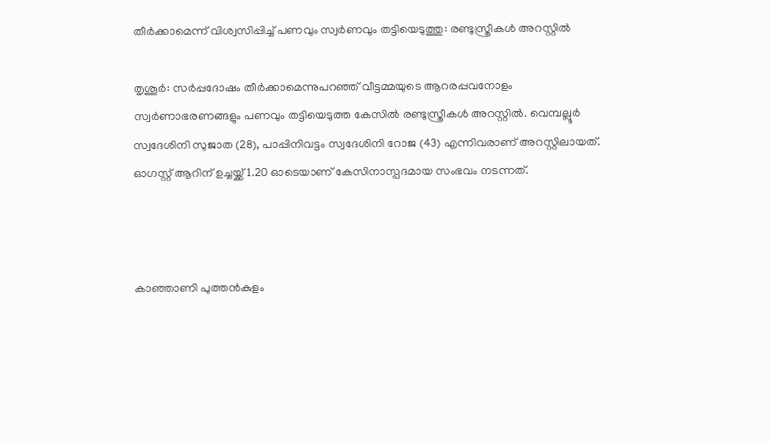തീർക്കാമെന്ന് വിശ്വസിപ്പിച്ച് പണവും സ്വർണവും തട്ടിയെടുത്തു: രണ്ടുസ്ത്രീകൾ അറസ്റ്റിൽ

തൃശൂർ: സർപ്പദോഷം തീർക്കാമെന്നുപറഞ്ഞ് വീട്ടമ്മയുടെ ആറരപ്പവനോളം സ്വർണാഭരണങ്ങളും പണവും തട്ടിയെടുത്ത കേസിൽ രണ്ടുസ്ത്രീകൾ അറസ്റ്റിൽ. വെമ്പല്ലൂർ സ്വദേശിനി സുജാത (28), പാപ്പിനിവട്ടം സ്വദേശിനി റോജ (43) എന്നിവരാണ് അറസ്റ്റിലായത്. ഓഗസ്റ്റ് ആറിന് ഉച്ചയ്ക്ക് 1.20 ഓടെയാണ് കേസിനാസ്പദമായ സംഭവം നടന്നത്.



കാഞ്ഞാണി പുത്തൻകുളം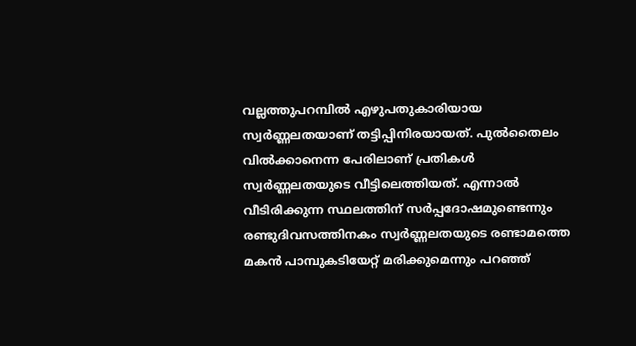വല്ലത്തുപറമ്പിൽ എഴുപതുകാരിയായ സ്വ‌ർണ്ണലതയാണ് തട്ടിപ്പിനിരയായത്. പുൽതൈലം വിൽക്കാനെന്ന പേരിലാണ് പ്രതികൾ സ്വർണ്ണലതയുടെ വീട്ടിലെത്തിയത്. എന്നാൽ വീടിരിക്കുന്ന സ്ഥലത്തിന് സർപ്പദോഷമുണ്ടെന്നും രണ്ടുദിവസത്തിനകം സ്വർണ്ണലതയുടെ രണ്ടാമത്തെ മകൻ പാമ്പുകടിയേറ്റ് മരിക്കുമെന്നും പറഞ്ഞ്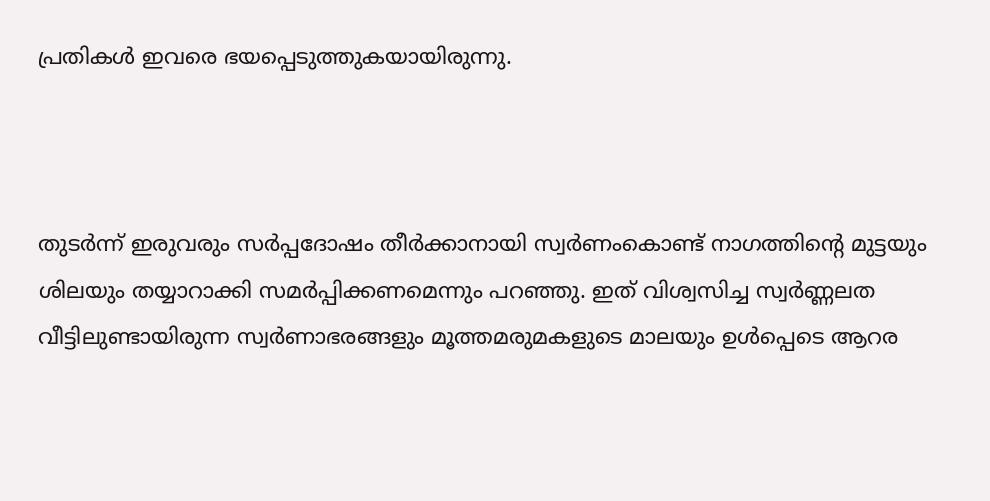പ്രതികൾ ഇവരെ ഭയപ്പെടുത്തുകയായിരുന്നു.



തുടർന്ന് ഇരുവരും സർപ്പദോഷം തീർക്കാനായി സ്വർ‌ണംകൊണ്ട് നാഗത്തിന്റെ മുട്ടയും ശിലയും തയ്യാറാക്കി സമർ‌പ്പിക്കണമെന്നും പറഞ്ഞു. ഇത് വിശ്വസിച്ച സ്വർണ്ണലത വീട്ടിലുണ്ടായിരുന്ന സ്വർണാഭരങ്ങളും മൂത്തമരുമകളുടെ മാലയും ഉൾപ്പെടെ ആറര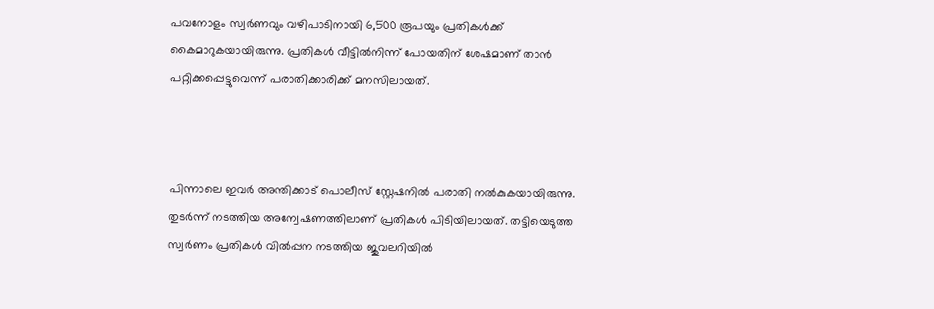പവനോളം സ്വർണവും വഴിപാടിനായി 6,500 രൂപയും പ്രതികൾക്ക് കൈമാറുകയായിരുന്നു. പ്രതികൾ വീട്ടിൽനിന്ന് പോയതിന് ശേഷമാണ് താൻ പറ്റിക്കപ്പെട്ടുവെന്ന് പരാതിക്കാരിക്ക് മനസിലായത്.



പിന്നാലെ ഇവർ അന്തിക്കാട് പൊലീസ് സ്റ്റേഷനിൽ പരാതി നൽകുകയായിരുന്നു. തുടർന്ന് നടത്തിയ അന്വേഷണത്തിലാണ് പ്രതികൾ പിടിയിലായത്. തട്ടിയെടുത്ത സ്വർണം പ്രതികൾ വിൽപ്പന നടത്തിയ ജുവലറിയിൽ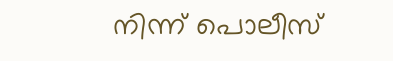നിന്ന് പൊലീസ്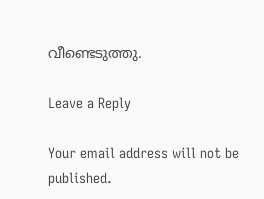വീണ്ടെടുത്തു.

Leave a Reply

Your email address will not be published.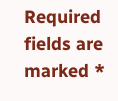Required fields are marked *